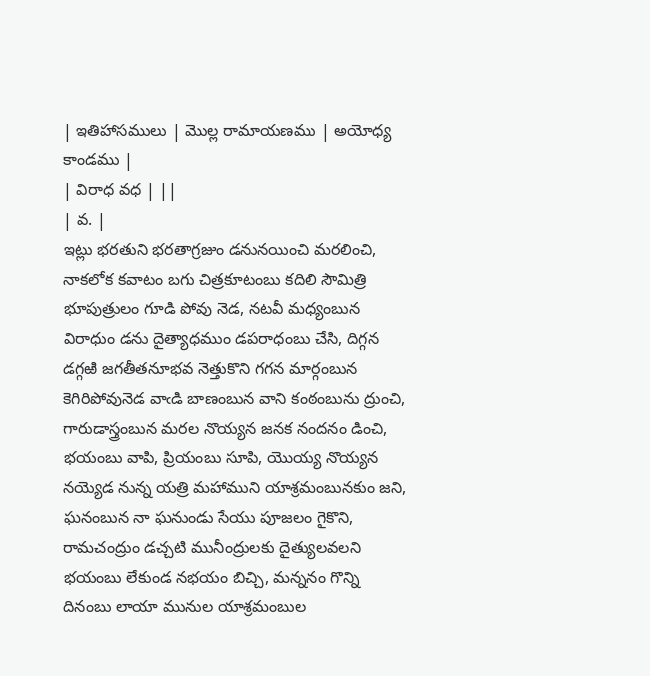| ఇతిహాసములు | మొల్ల రామాయణము | అయోధ్య కాండము |
| విరాధ వధ | ||
| వ. |
ఇట్లు భరతుని భరతాగ్రజుం డనునయించి మరలించి, నాకలోక కవాటం బగు చిత్రకూటంబు కదిలి సౌమిత్రి భూపుత్రులం గూడి పోవు నెడ, నటవీ మధ్యంబున విరాధుం డను దైత్యాధముం డపరాధంబు చేసి, దిగ్గన డగ్గఱి జగతీతనూభవ నెత్తుకొని గగన మార్గంబున కెగిరిపోవునెడ వాఁడి బాణంబున వాని కంఠంబును ద్రుంచి, గారుడాస్త్రంబున మరల నొయ్యన జనక నందనం డించి, భయంబు వాపి, ప్రియంబు సూపి, యొయ్య నొయ్యన నయ్యెడ నున్న యత్రి మహాముని యాశ్రమంబునకుం జని, ఘనంబున నా ఘనుండు సేయు పూజలం గైకొని, రామచంద్రుం డచ్చటి మునీంద్రులకు దైత్యులవలని భయంబు లేకుండ నభయం బిచ్చి, మన్ననం గొన్ని దినంబు లాయా మునుల యాశ్రమంబుల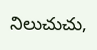నిలుచుచు,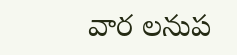వార లనుప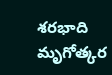శరభాది మృగోత్కర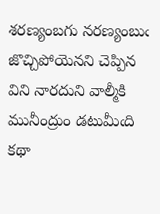శరణ్యంబగు నరణ్యంబుఁ జొచ్చిపోయెనని చెప్పిన విని నారదుని వాల్మీకి మునీంద్రుం డటుమీఁది కథా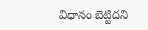విధానం బెట్టిదని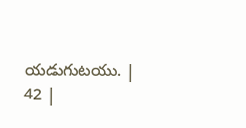యడుగుటయు. |
42 |